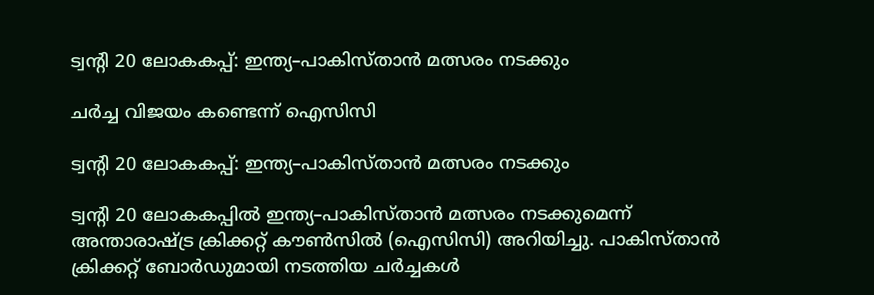ട്വന്റി 20 ലോകകപ്പ്: ഇന്ത്യ–പാകിസ്താൻ മത്സരം നടക്കും

ചർച്ച വിജയം കണ്ടെന്ന് ഐസിസി

ട്വന്റി 20 ലോകകപ്പ്: ഇന്ത്യ–പാകിസ്താൻ മത്സരം നടക്കും

ട്വന്റി 20 ലോകകപ്പിൽ ഇന്ത്യ–പാകിസ്താൻ മത്സരം നടക്കുമെന്ന് അന്താരാഷ്ട്ര ക്രിക്കറ്റ് കൗൺസിൽ (ഐസിസി) അറിയിച്ചു. പാകിസ്താൻ ക്രിക്കറ്റ് ബോർഡുമായി നടത്തിയ ചർച്ചകൾ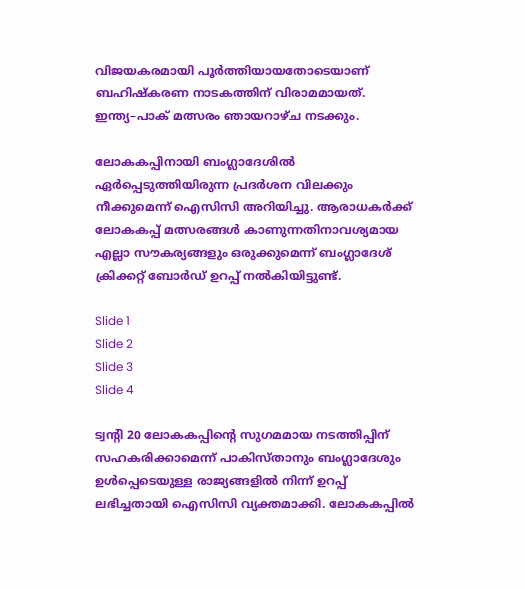വിജയകരമായി പൂർത്തിയായതോടെയാണ് ബഹിഷ്കരണ നാടകത്തിന് വിരാമമായത്. ഇന്ത്യ–പാക് മത്സരം ഞായറാഴ്ച നടക്കും.

ലോകകപ്പിനായി ബംഗ്ലാദേശിൽ ഏർപ്പെടുത്തിയിരുന്ന പ്രദർശന വിലക്കും നീക്കുമെന്ന് ഐസിസി അറിയിച്ചു. ആരാധകർക്ക് ലോകകപ്പ് മത്സരങ്ങൾ കാണുന്നതിനാവശ്യമായ എല്ലാ സൗകര്യങ്ങളും ഒരുക്കുമെന്ന് ബംഗ്ലാദേശ് ക്രിക്കറ്റ് ബോർഡ് ഉറപ്പ് നൽകിയിട്ടുണ്ട്.

Slide 1
Slide 2
Slide 3
Slide 4

ട്വന്റി 20 ലോകകപ്പിന്റെ സുഗമമായ നടത്തിപ്പിന് സഹകരിക്കാമെന്ന് പാകിസ്താനും ബംഗ്ലാദേശും ഉൾപ്പെടെയുള്ള രാജ്യങ്ങളിൽ നിന്ന് ഉറപ്പ് ലഭിച്ചതായി ഐസിസി വ്യക്തമാക്കി. ലോകകപ്പിൽ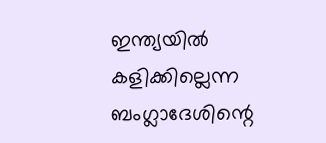ഇന്ത്യയിൽ കളിക്കില്ലെന്ന ബംഗ്ലാദേശിന്റെ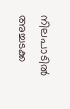നിലപാടിൽ അച്ചടക്ക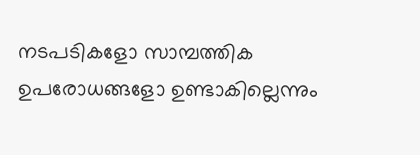നടപടികളോ സാമ്പത്തിക ഉപരോധങ്ങളോ ഉണ്ടാകില്ലെന്നും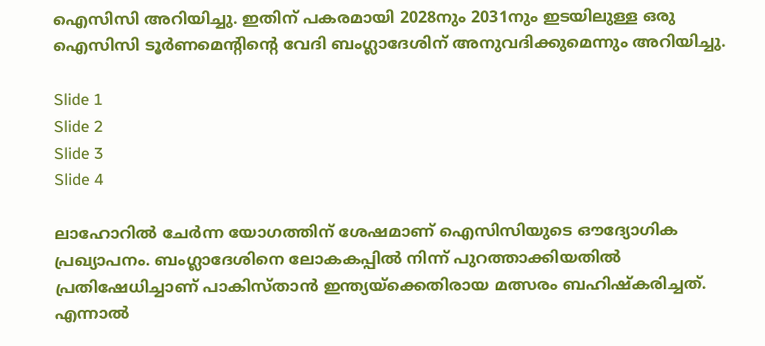ഐസിസി അറിയിച്ചു. ഇതിന് പകരമായി 2028നും 2031നും ഇടയിലുള്ള ഒരു ഐസിസി ടൂർണമെന്റിന്റെ വേദി ബംഗ്ലാദേശിന് അനുവദിക്കുമെന്നും അറിയിച്ചു.

Slide 1
Slide 2
Slide 3
Slide 4

ലാഹോറിൽ ചേർന്ന യോഗത്തിന് ശേഷമാണ് ഐസിസിയുടെ ഔദ്യോഗിക പ്രഖ്യാപനം. ബംഗ്ലാദേശിനെ ലോകകപ്പിൽ നിന്ന് പുറത്താക്കിയതിൽ പ്രതിഷേധിച്ചാണ് പാകിസ്താൻ ഇന്ത്യയ്‌ക്കെതിരായ മത്സരം ബഹിഷ്കരിച്ചത്. എന്നാൽ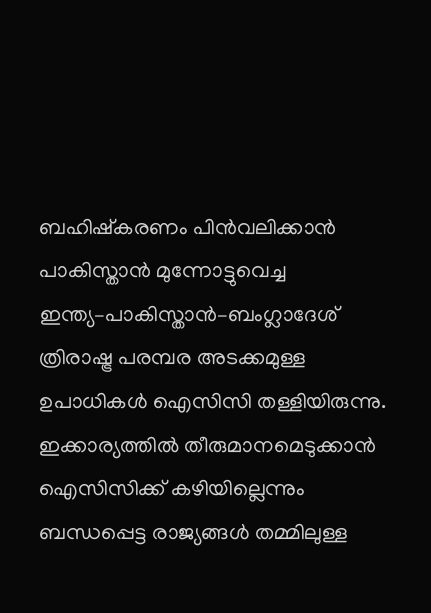ബഹിഷ്കരണം പിൻവലിക്കാൻ പാകിസ്താൻ മുന്നോട്ടുവെച്ച ഇന്ത്യ–പാകിസ്താൻ–ബംഗ്ലാദേശ് ത്രിരാഷ്ട്ര പരമ്പര അടക്കമുള്ള ഉപാധികൾ ഐസിസി തള്ളിയിരുന്നു. ഇക്കാര്യത്തിൽ തീരുമാനമെടുക്കാൻ ഐസിസിക്ക് കഴിയില്ലെന്നും ബന്ധപ്പെട്ട രാജ്യങ്ങൾ തമ്മിലുള്ള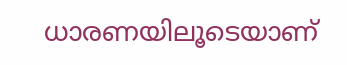ധാരണയിലൂടെയാണ്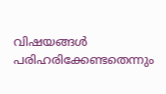വിഷയങ്ങൾ പരിഹരിക്കേണ്ടതെന്നും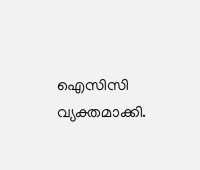ഐസിസി വ്യക്തമാക്കി.